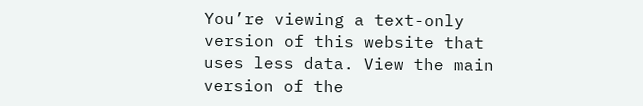You’re viewing a text-only version of this website that uses less data. View the main version of the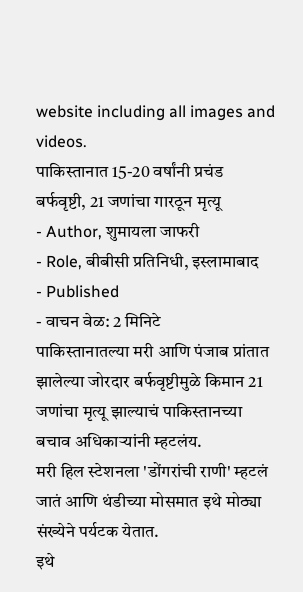website including all images and videos.
पाकिस्तानात 15-20 वर्षांनी प्रचंड बर्फवृष्टी, 21 जणांचा गारठून मृत्यू
- Author, शुमायला जाफरी
- Role, बीबीसी प्रतिनिधी, इस्लामाबाद
- Published
- वाचन वेळ: 2 मिनिटे
पाकिस्तानातल्या मरी आणि पंजाब प्रांतात झालेल्या जोरदार बर्फवृष्टीमुळे किमान 21 जणांचा मृत्यू झाल्याचं पाकिस्तानच्या बचाव अधिकाऱ्यांनी म्हटलंय.
मरी हिल स्टेशनला 'डोंगरांची राणी' म्हटलं जातं आणि थंडीच्या मोसमात इथे मोठ्या संख्येने पर्यटक येतात.
इथे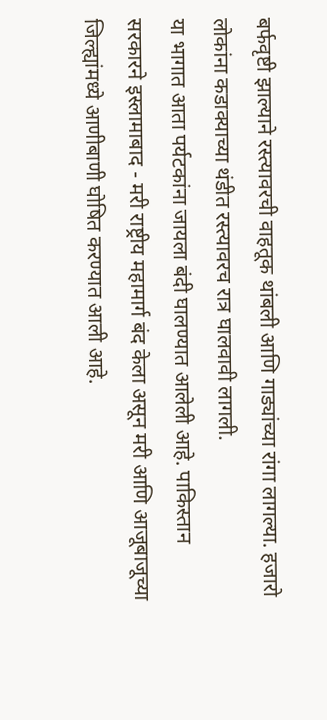बर्फवृष्टी झाल्याने रस्त्यावरची वाहतूक थांबली आणि गाड्यांच्या रांगा लागल्या. हजारो लोकांना कडाक्याच्या थंडीत रस्त्यावरच रात्र घालवावी लागली.
या भागात आता पर्यटकांना जायला बंदी घालण्यात आलेली आहे. पाकिस्तान सरकारने इस्लामाबाद - मरी राष्ट्रीय महामार्ग बंद केला असून मरी आणि आजूबाजूच्या जिल्ह्यांमध्ये आणीबाणी घोषित करण्यात आली आहे.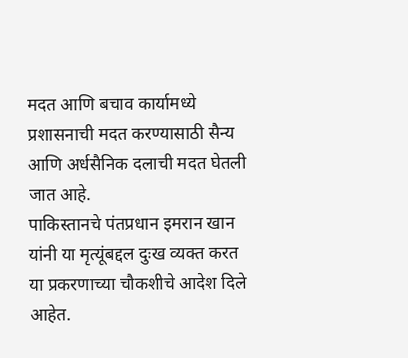मदत आणि बचाव कार्यामध्ये प्रशासनाची मदत करण्यासाठी सैन्य आणि अर्धसैनिक दलाची मदत घेतली जात आहे.
पाकिस्तानचे पंतप्रधान इमरान खान यांनी या मृत्यूंबद्दल दुःख व्यक्त करत या प्रकरणाच्या चौकशीचे आदेश दिले आहेत.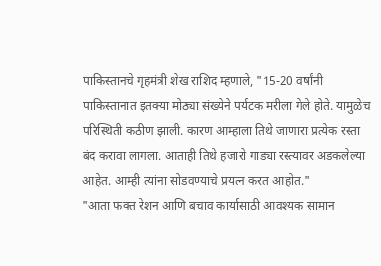पाकिस्तानचे गृहमंत्री शेख राशिद म्हणाले, "15-20 वर्षांनी पाकिस्तानात इतक्या मोठ्या संख्येने पर्यटक मरीला गेले होते. यामुळेच परिस्थिती कठीण झाली. कारण आम्हाला तिथे जाणारा प्रत्येक रस्ता बंद करावा लागला. आताही तिथे हजारो गाड्या रस्त्यावर अडकलेल्या आहेत. आम्ही त्यांना सोडवण्याचे प्रयत्न करत आहोत."
"आता फक्त रेशन आणि बचाव कार्यासाठी आवश्यक सामान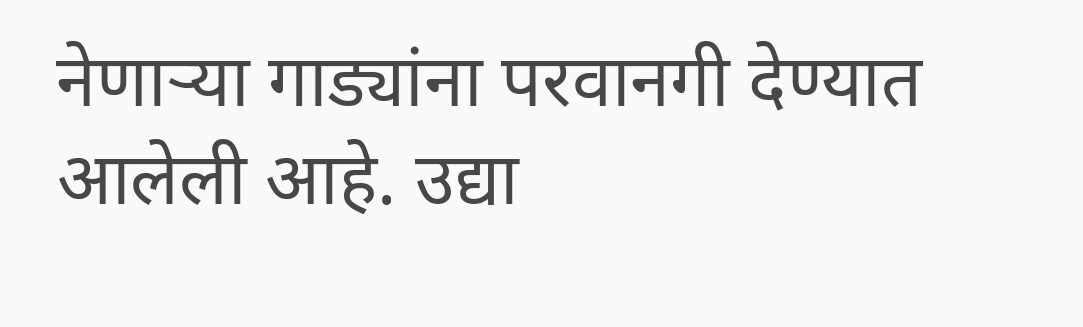नेणाऱ्या गाड्यांना परवानगी देण्यात आलेली आहे. उद्या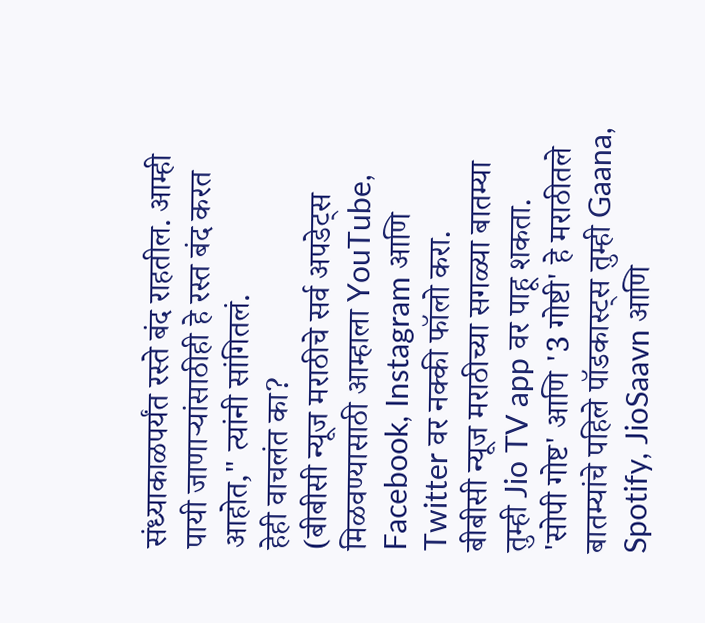संध्याकाळपर्यंत रस्ते बंद राहतील. आम्ही पायी जाणाऱ्यांसाठीही हे रस्त बंद करत आहोत," त्यांनी सांगितलं.
हेही वाचलंत का?
(बीबीसी न्यूज मराठीचे सर्व अपडेट्स मिळवण्यासाठी आम्हाला YouTube, Facebook, Instagram आणि Twitter वर नक्की फॉलो करा.
बीबीसी न्यूज मराठीच्या सगळ्या बातम्या तुम्ही Jio TV app वर पाहू शकता.
'सोपी गोष्ट' आणि '3 गोष्टी' हे मराठीतले बातम्यांचे पहिले पॉडकास्ट्स तुम्ही Gaana, Spotify, JioSaavn आणि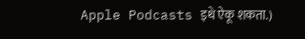Apple Podcasts इथे ऐकू शकता.)